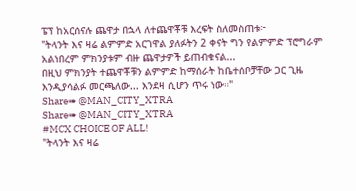ፔፕ ከአርሰናሉ ጨዋታ በኋላ ለተጨዋቾቹ እረፍት ስለመስጠቱ፦
"ትላንት እና ዛሬ ልምምድ አርገዋል ያለፉትን 2 ቀናት ግን የልምምድ ፕሮግራም አልነበረም ምክንያቱም ብዙ ጨዋታዎች ይጠብቁናል...
በዚህ ምክንያት ተጨዋቾቹን ልምምድ ከማሰራት ከቤተሰቦቻቸው ጋር ጊዜ እንዲያሳልፉ መርጫለው... እንደዛ ሲሆን ጥሩ ነው።"
Share➠ @MAN_CITY_XTRA
Share➠ @MAN_CITY_XTRA
#MCX CHOICE OF ALL!
"ትላንት እና ዛሬ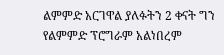ልምምድ አርገዋል ያለፉትን 2 ቀናት ግን የልምምድ ፕሮግራም አልነበረም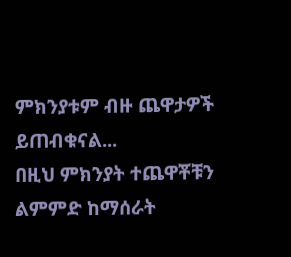ምክንያቱም ብዙ ጨዋታዎች ይጠብቁናል...
በዚህ ምክንያት ተጨዋቾቹን ልምምድ ከማሰራት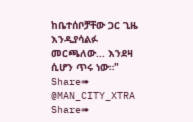ከቤተሰቦቻቸው ጋር ጊዜ እንዲያሳልፉ መርጫለው... እንደዛ ሲሆን ጥሩ ነው።"
Share➠ @MAN_CITY_XTRA
Share➠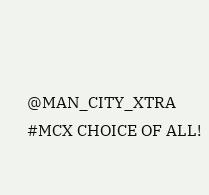@MAN_CITY_XTRA
#MCX CHOICE OF ALL!